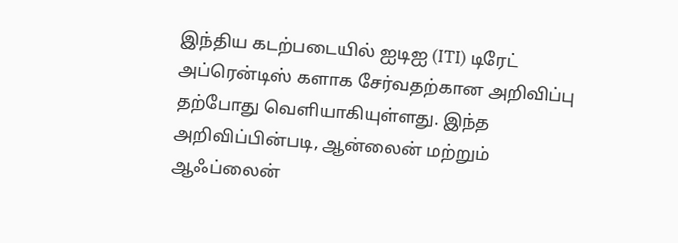இந்திய கடற்படையில் ஐடிஐ (ITI) டிரேட் அப்ரென்டிஸ் களாக சேர்வதற்கான அறிவிப்பு தற்போது வெளியாகியுள்ளது. இந்த அறிவிப்பின்படி, ஆன்லைன் மற்றும் ஆஃப்லைன்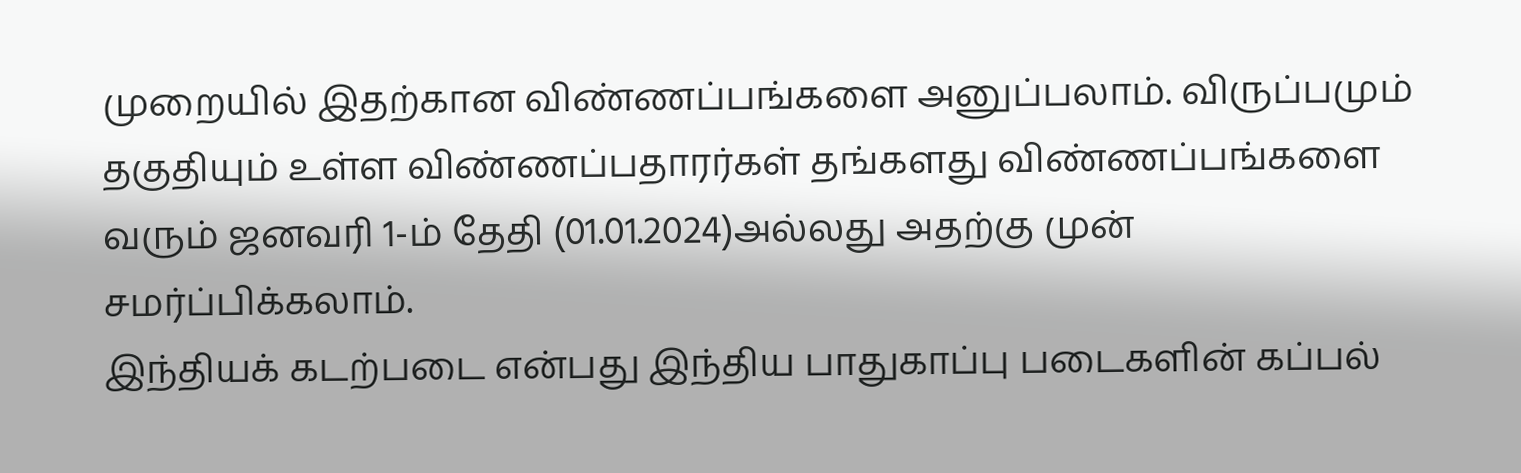முறையில் இதற்கான விண்ணப்பங்களை அனுப்பலாம். விருப்பமும் தகுதியும் உள்ள விண்ணப்பதாரர்கள் தங்களது விண்ணப்பங்களை வரும் ஜனவரி 1-ம் தேதி (01.01.2024)அல்லது அதற்கு முன் சமர்ப்பிக்கலாம்.
இந்தியக் கடற்படை என்பது இந்திய பாதுகாப்பு படைகளின் கப்பல்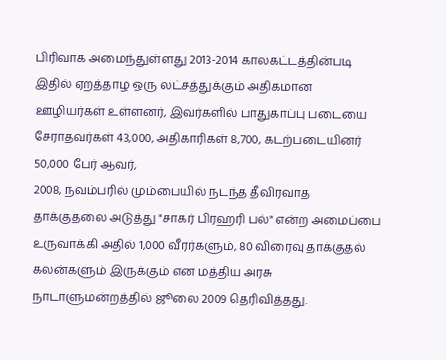பிரிவாக அமைந்துள்ளது 2013-2014 காலகட்டத்தின்படி இதில் ஏறத்தாழ ஒரு லட்சத்துக்கும் அதிகமான ஊழியர்கள் உள்ளனர், இவர்களில் பாதுகாப்பு படையை சேராதவர்கள் 43,000, அதிகாரிகள் 8,700, கடற்படையினர் 50,000 பேர் ஆவர்,
2008, நவம்பரில் மும்பையில் நடந்த தீவிரவாத தாக்குதலை அடுத்து "சாகர் பிரஹரி பல்" என்ற அமைப்பை உருவாக்கி அதில் 1,000 வீரர்களும், 80 விரைவு தாக்குதல் கலன்களும் இருக்கும் என மத்திய அரசு நாடாளுமன்றத்தில் ஜூலை 2009 தெரிவித்தது.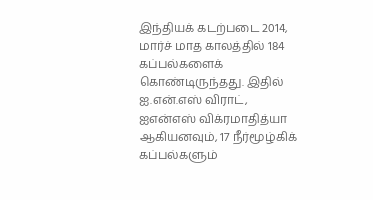இந்தியக் கடற்படை 2014, மார்ச் மாத காலத்தில் 184 கப்பல்களைக் கொண்டிருந்தது. இதில் ஐ.என்.எஸ் விராட், ஐஎன்எஸ் விக்ரமாதித்யா ஆகியனவும், 17 நீர்மூழ்கிக் கப்பல்களும்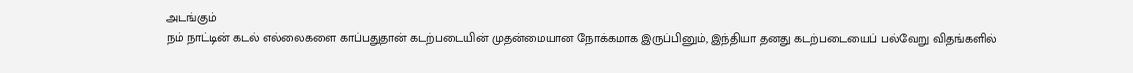அடங்கும்
நம் நாட்டின் கடல் எல்லைகளை காப்பதுதான் கடற்படையின் முதன்மையான நோக்கமாக இருப்பினும், இந்தியா தனது கடற்படையைப் பல்வேறு விதங்களில்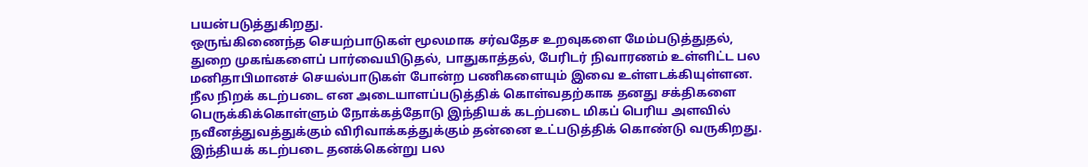பயன்படுத்துகிறது.
ஒருங்கிணைந்த செயற்பாடுகள் மூலமாக சர்வதேச உறவுகளை மேம்படுத்துதல், துறை முகங்களைப் பார்வையிடுதல், பாதுகாத்தல், பேரிடர் நிவாரணம் உள்ளிட்ட பல மனிதாபிமானச் செயல்பாடுகள் போன்ற பணிகளையும் இவை உள்ளடக்கியுள்ளன.
நீல நிறக் கடற்படை என அடையாளப்படுத்திக் கொள்வதற்காக தனது சக்திகளை பெருக்கிக்கொள்ளும் நோக்கத்தோடு இந்தியக் கடற்படை மிகப் பெரிய அளவில் நவீனத்துவத்துக்கும் விரிவாக்கத்துக்கும் தன்னை உட்படுத்திக் கொண்டு வருகிறது.
இந்தியக் கடற்படை தனக்கென்று பல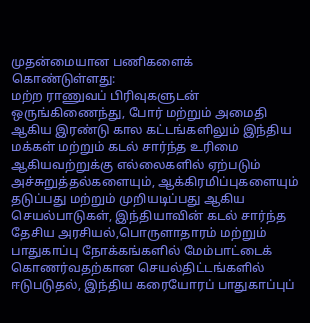முதன்மையான பணிகளைக் கொண்டுள்ளது:
மற்ற ராணுவப் பிரிவுகளுடன் ஒருங்கிணைந்து, போர் மற்றும் அமைதி ஆகிய இரண்டு கால கட்டங்களிலும் இந்திய மக்கள் மற்றும் கடல் சார்ந்த உரிமை ஆகியவற்றுக்கு எல்லைகளில் ஏற்படும் அச்சுறுத்தல்களையும், ஆக்கிரமிப்புகளையும் தடுப்பது மற்றும் முறியடிப்பது ஆகிய செயல்பாடுகள், இந்தியாவின் கடல் சார்ந்த தேசிய அரசியல்,பொருளாதாரம் மற்றும் பாதுகாப்பு நோக்கங்களில் மேம்பாட்டைக் கொணர்வதற்கான செயல்திட்டங்களில் ஈடுபடுதல், இந்திய கரையோரப் பாதுகாப்புப்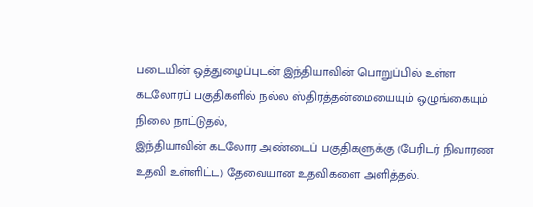படையின் ஒத்துழைப்புடன் இந்தியாவின் பொறுப்பில் உள்ள கடலோரப் பகுதிகளில் நல்ல ஸ்திரத்தன்மையையும் ஒழுங்கையும் நிலை நாட்டுதல்,
இந்தியாவின் கடலோர அண்டைப் பகுதிகளுக்கு (பேரிடர் நிவாரண உதவி உள்ளிட்ட) தேவையான உதவிகளை அளித்தல்.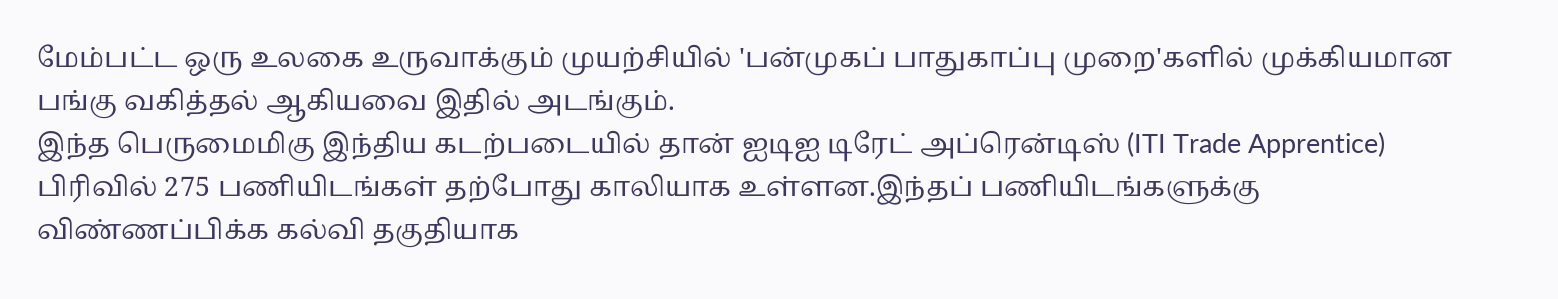மேம்பட்ட ஒரு உலகை உருவாக்கும் முயற்சியில் 'பன்முகப் பாதுகாப்பு முறை'களில் முக்கியமான பங்கு வகித்தல் ஆகியவை இதில் அடங்கும்.
இந்த பெருமைமிகு இந்திய கடற்படையில் தான் ஐடிஐ டிரேட் அப்ரென்டிஸ் (ITI Trade Apprentice) பிரிவில் 275 பணியிடங்கள் தற்போது காலியாக உள்ளன.இந்தப் பணியிடங்களுக்கு விண்ணப்பிக்க கல்வி தகுதியாக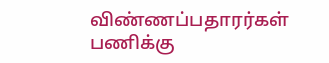விண்ணப்பதாரர்கள் பணிக்கு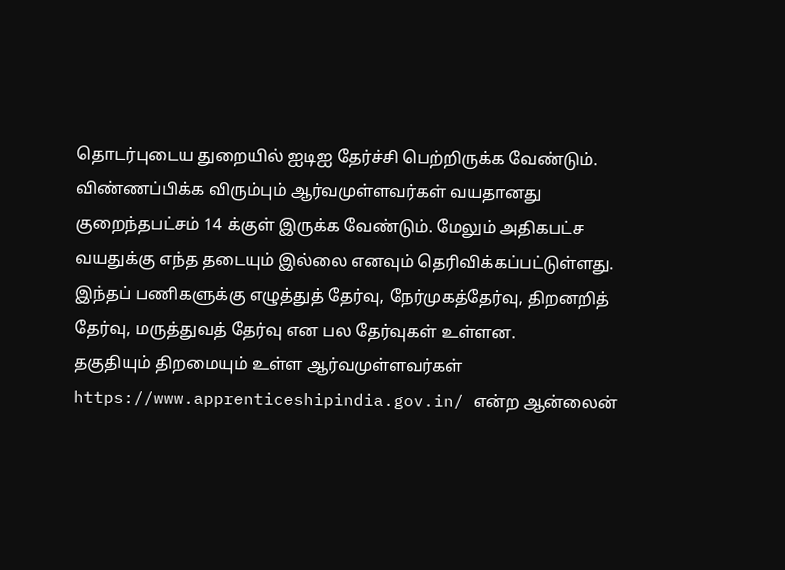தொடர்புடைய துறையில் ஐடிஐ தேர்ச்சி பெற்றிருக்க வேண்டும்.
விண்ணப்பிக்க விரும்பும் ஆர்வமுள்ளவர்கள் வயதானது குறைந்தபட்சம் 14 க்குள் இருக்க வேண்டும். மேலும் அதிகபட்ச வயதுக்கு எந்த தடையும் இல்லை எனவும் தெரிவிக்கப்பட்டுள்ளது.
இந்தப் பணிகளுக்கு எழுத்துத் தேர்வு, நேர்முகத்தேர்வு, திறனறித் தேர்வு, மருத்துவத் தேர்வு என பல தேர்வுகள் உள்ளன.
தகுதியும் திறமையும் உள்ள ஆர்வமுள்ளவர்கள் https://www.apprenticeshipindia.gov.in/ என்ற ஆன்லைன்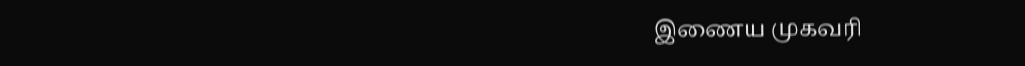இணைய முகவரி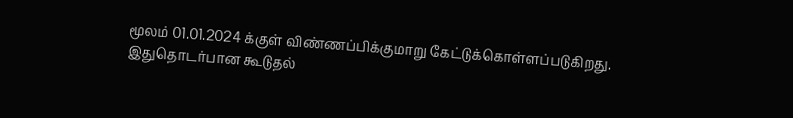மூலம் 01.01.2024 க்குள் விண்ணப்பிக்குமாறு கேட்டுக்கொள்ளப்படுகிறது.
இதுதொடர்பான கூடுதல்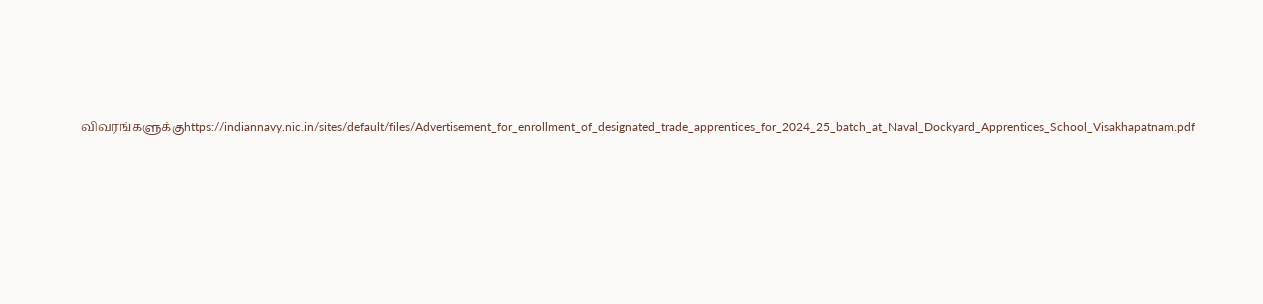விவரங்களுக்குhttps://indiannavy.nic.in/sites/default/files/Advertisement_for_enrollment_of_designated_trade_apprentices_for_2024_25_batch_at_Naval_Dockyard_Apprentices_School_Visakhapatnam.pdf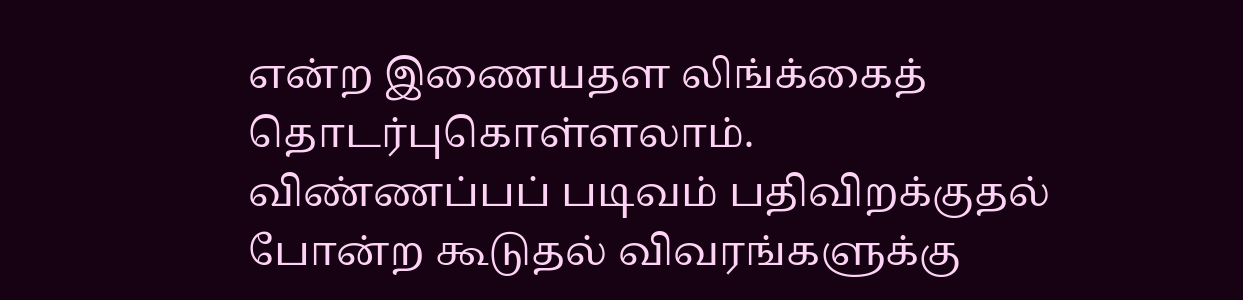என்ற இணையதள லிங்க்கைத் தொடர்புகொள்ளலாம்.
விண்ணப்பப் படிவம் பதிவிறக்குதல் போன்ற கூடுதல் விவரங்களுக்கு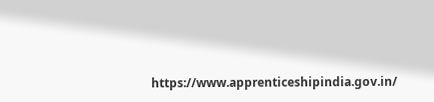https://www.apprenticeshipindia.gov.in/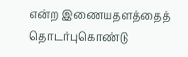என்ற இணையதளத்தைத் தொடர்புகொண்டு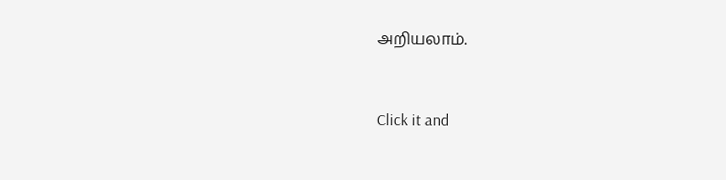அறியலாம்.


Click it and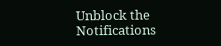Unblock the Notifications